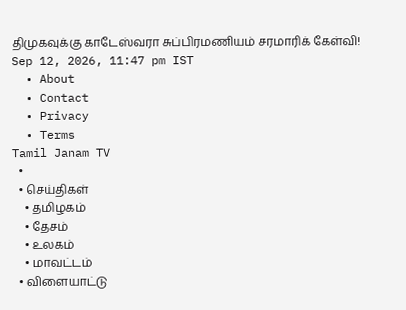திமுகவுக்கு காடேஸ்வரா சுப்பிரமணியம் சரமாரிக் கேள்வி!
Sep 12, 2026, 11:47 pm IST
  • About
  • Contact
  • Privacy
  • Terms
Tamil Janam TV
  •
  • செய்திகள்
    • தமிழகம்
    • தேசம்
    • உலகம்
    • மாவட்டம்
  • விளையாட்டு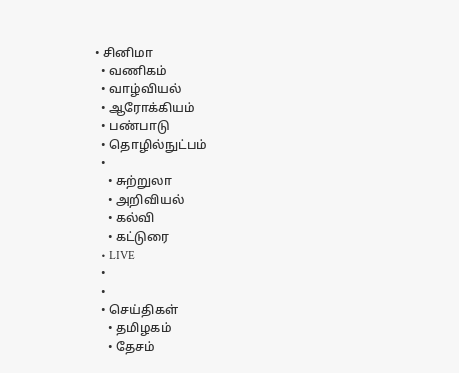• சினிமா
  • வணிகம்
  • வாழ்வியல்
  • ஆரோக்கியம்
  • பண்பாடு
  • தொழில்நுட்பம்
  •
    • சுற்றுலா
    • அறிவியல்
    • கல்வி
    • கட்டுரை
  • LIVE
  •
  •
  • செய்திகள்
    • தமிழகம்
    • தேசம்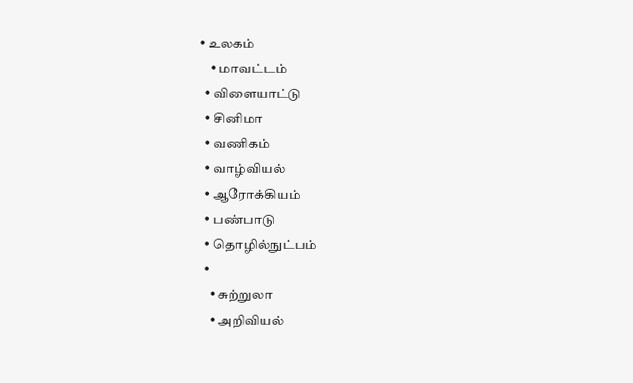• உலகம்
    • மாவட்டம்
  • விளையாட்டு
  • சினிமா
  • வணிகம்
  • வாழ்வியல்
  • ஆரோக்கியம்
  • பண்பாடு
  • தொழில்நுட்பம்
  •
    • சுற்றுலா
    • அறிவியல்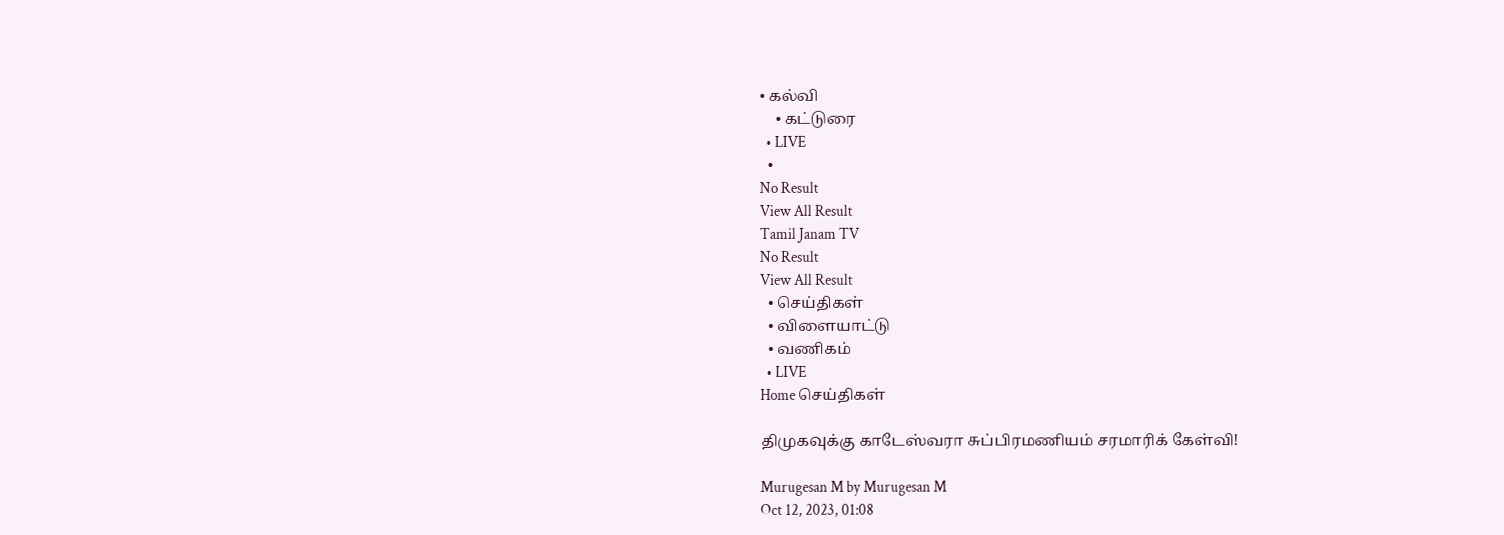• கல்வி
    • கட்டுரை
  • LIVE
  •
No Result
View All Result
Tamil Janam TV
No Result
View All Result
  • செய்திகள்
  • விளையாட்டு
  • வணிகம்
  • LIVE
Home செய்திகள்

திமுகவுக்கு காடேஸ்வரா சுப்பிரமணியம் சரமாரிக் கேள்வி!

Murugesan M by Murugesan M
Oct 12, 2023, 01:08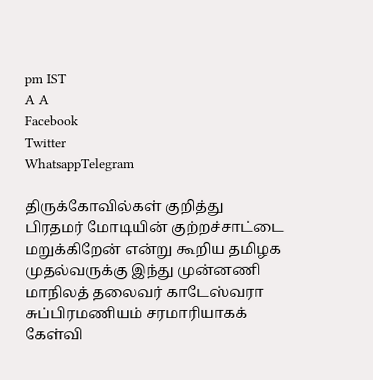pm IST
A A
Facebook
Twitter
WhatsappTelegram

திருக்கோவில்கள் குறித்து பிரதமர் மோடியின் குற்றச்சாட்டை மறுக்கிறேன் என்று கூறிய தமிழக முதல்வருக்கு இந்து முன்னணி மாநிலத் தலைவர் காடேஸ்வரா சுப்பிரமணியம் சரமாரியாகக் கேள்வி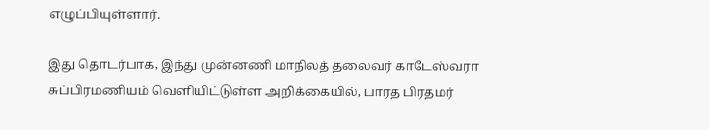எழுப்பியுள்ளார்.

இது தொடர்பாக, இந்து முன்னணி மாநிலத் தலைவர் காடேஸ்வரா சுப்பிரமணியம் வெளியிட்டுள்ள அறிக்கையில், பாரத பிரதமர்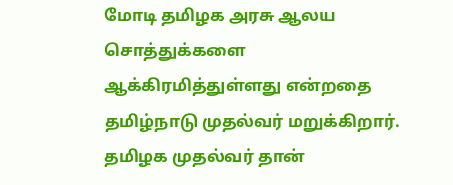மோடி தமிழக அரசு ஆலய சொத்துக்களை ஆக்கிரமித்துள்ளது என்றதை தமிழ்நாடு முதல்வர் மறுக்கிறார். தமிழக முதல்வர் தான்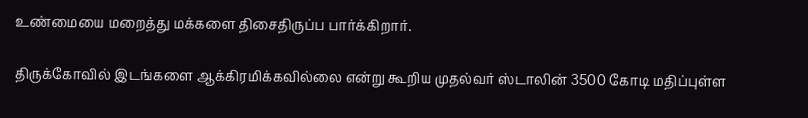உண்மையை மறைத்து மக்களை திசைதிருப்ப பார்க்கிறார்.

திருக்கோவில் இடங்களை ஆக்கிரமிக்கவில்லை என்று கூறிய முதல்வர் ஸ்டாலின் 3500 கோடி மதிப்புள்ள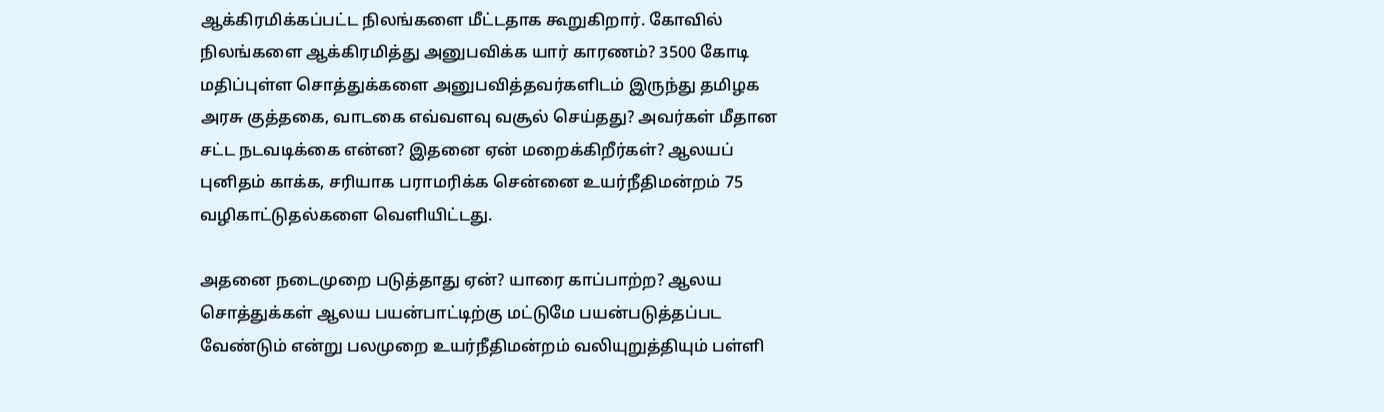ஆக்கிரமிக்கப்பட்ட நிலங்களை மீட்டதாக கூறுகிறார். கோவில் நிலங்களை ஆக்கிரமித்து அனுபவிக்க யார் காரணம்? 3500 கோடி மதிப்புள்ள சொத்துக்களை அனுபவித்தவர்களிடம் இருந்து தமிழக அரசு குத்தகை, வாடகை எவ்வளவு வசூல் செய்தது? அவர்கள் மீதான சட்ட நடவடிக்கை என்ன? இதனை ஏன் மறைக்கிறீர்கள்? ஆலயப் புனிதம் காக்க, சரியாக பராமரிக்க சென்னை உயர்நீதிமன்றம் 75 வழிகாட்டுதல்களை வெளியிட்டது.

அதனை நடைமுறை படுத்தாது ஏன்? யாரை காப்பாற்ற? ஆலய சொத்துக்கள் ஆலய பயன்பாட்டிற்கு மட்டுமே பயன்படுத்தப்பட வேண்டும் என்று பலமுறை உயர்நீதிமன்றம் வலியுறுத்தியும் பள்ளி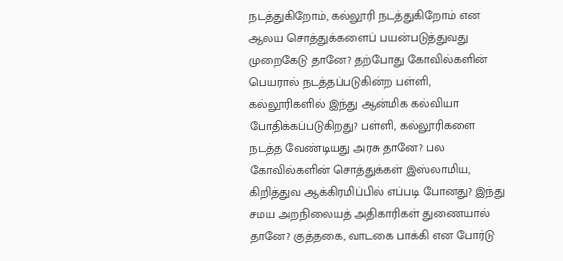நடத்துகிறோம், கல்லூரி நடத்துகிறோம் என ஆலய சொத்துக்களைப் பயன்படுத்துவது முறைகேடு தானே? தற்போது கோவில்களின் பெயரால் நடத்தப்படுகின்ற பள்ளி, கல்லூரிகளில் இந்து ஆன்மிக கல்வியா போதிக்கப்படுகிறது? பள்ளி, கல்லூரிகளை நடத்த வேண்டியது அரசு தானே? பல கோவில்களின் சொத்துக்கள் இஸ்லாமிய, கிறித்துவ ஆக்கிரமிப்பில் எப்படி போனது? இந்து சமய அறநிலையத் அதிகாரிகள் துணையால் தானே? குத்தகை, வாடகை பாக்கி என போர்டு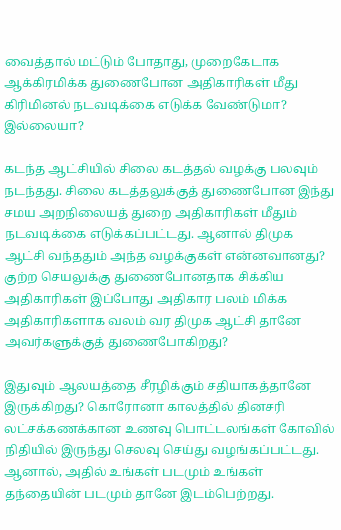வைத்தால் மட்டும் போதாது, முறைகேடாக ஆக்கிரமிக்க துணைபோன அதிகாரிகள் மீது கிரிமினல் நடவடிக்கை எடுக்க வேண்டுமா? இல்லையா?

கடந்த ஆட்சியில் சிலை கடத்தல் வழக்கு பலவும் நடந்தது. சிலை கடத்தலுக்குத் துணைபோன இந்து சமய அறநிலையத் துறை அதிகாரிகள் மீதும் நடவடிக்கை எடுக்கப்பட்டது. ஆனால் திமுக ஆட்சி வந்ததும் அந்த வழக்குகள் என்னவானது? குற்ற செயலுக்கு துணைபோனதாக சிக்கிய அதிகாரிகள் இப்போது அதிகார பலம் மிக்க அதிகாரிகளாக வலம் வர திமுக ஆட்சி தானே அவர்களுக்குத் துணைபோகிறது?

இதுவும் ஆலயத்தை சீரழிக்கும் சதியாகத்தானே இருக்கிறது? கொரோனா காலத்தில் தினசரி லட்சக்கணக்கான உணவு பொட்டலங்கள் கோவில் நிதியில் இருந்து செலவு செய்து வழங்கப்பட்டது. ஆனால், அதில் உங்கள் படமும் உங்கள் தந்தையின் படமும் தானே இடம்பெற்றது.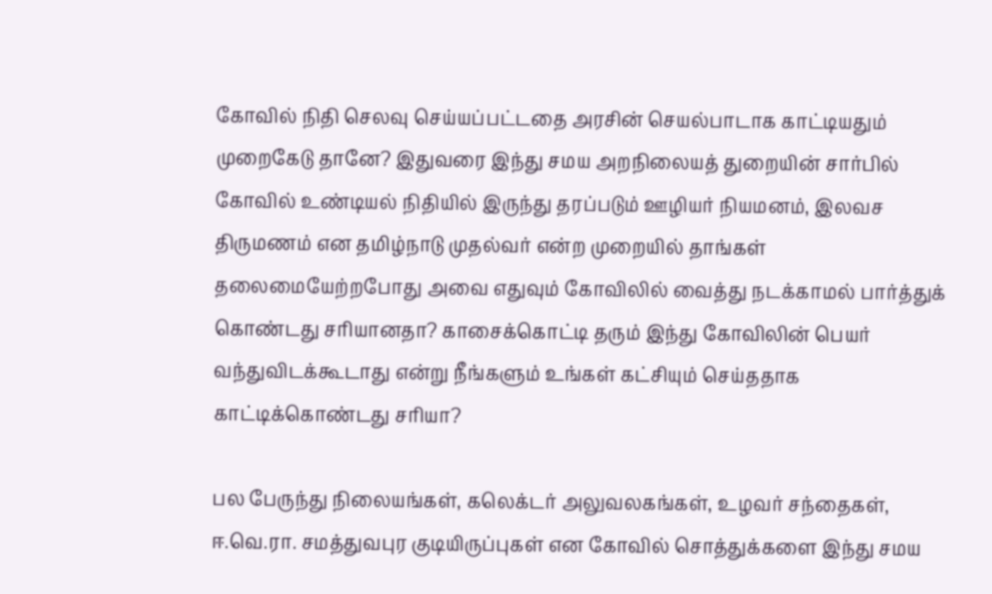கோவில் நிதி செலவு செய்யப்பட்டதை அரசின் செயல்பாடாக காட்டியதும் முறைகேடு தானே? இதுவரை இந்து சமய அறநிலையத் துறையின் சார்பில் கோவில் உண்டியல் நிதியில் இருந்து தரப்படும் ஊழியர் நியமனம், இலவச திருமணம் என தமிழ்நாடு முதல்வர் என்ற முறையில் தாங்கள் தலைமையேற்றபோது அவை எதுவும் கோவிலில் வைத்து நடக்காமல் பார்த்துக் கொண்டது சரியானதா? காசைக்கொட்டி தரும் இந்து கோவிலின் பெயர் வந்துவிடக்கூடாது என்று நீங்களும் உங்கள் கட்சியும் செய்ததாக காட்டிக்கொண்டது சரியா?

பல பேருந்து நிலையங்கள், கலெக்டர் அலுவலகங்கள், உழவர் சந்தைகள், ஈ.வெ.ரா. சமத்துவபுர குடியிருப்புகள் என கோவில் சொத்துக்களை இந்து சமய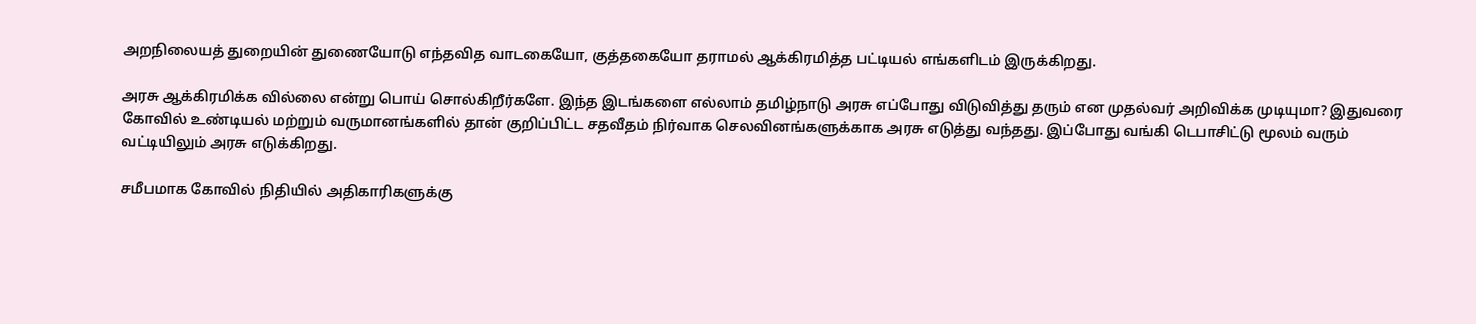அறநிலையத் துறையின் துணையோடு எந்தவித வாடகையோ, குத்தகையோ தராமல் ஆக்கிரமித்த பட்டியல் எங்களிடம் இருக்கிறது.

அரசு ஆக்கிரமிக்க வில்லை என்று பொய் சொல்கிறீர்களே. இந்த இடங்களை எல்லாம் தமிழ்நாடு அரசு எப்போது விடுவித்து தரும் என முதல்வர் அறிவிக்க முடியுமா? இதுவரை கோவில் உண்டியல் மற்றும் வருமானங்களில் தான் குறிப்பிட்ட சதவீதம் நிர்வாக செலவினங்களுக்காக அரசு எடுத்து வந்தது. இப்போது வங்கி டெபாசிட்டு மூலம் வரும் வட்டியிலும் அரசு எடுக்கிறது.

சமீபமாக கோவில் நிதியில் அதிகாரிகளுக்கு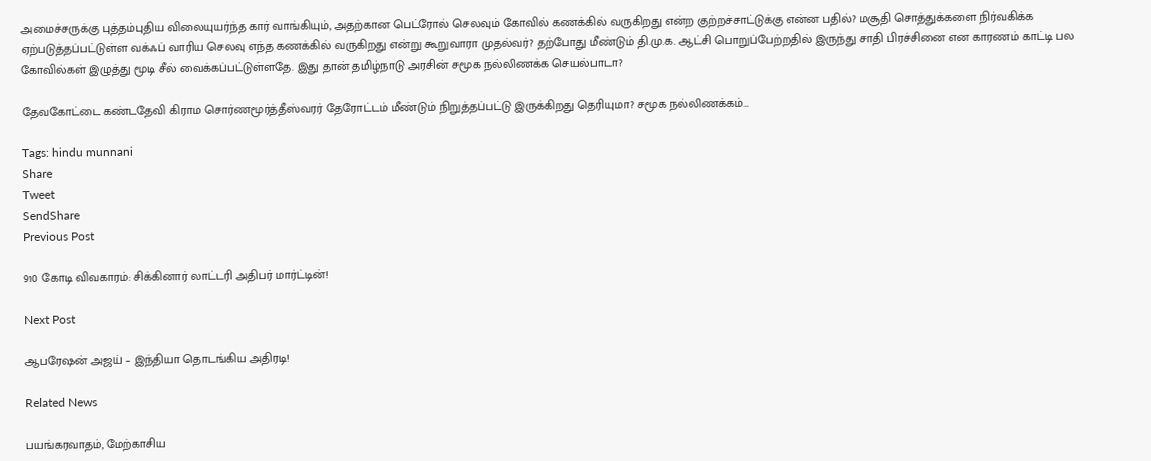அமைச்சருக்கு புத்தம்புதிய விலையுயர்ந்த கார் வாங்கியும், அதற்கான பெட்ரோல் செலவும் கோவில் கணக்கில் வருகிறது என்ற குற்றச்சாட்டுக்கு என்ன பதில்? மசூதி சொத்துக்களை நிர்வகிக்க ஏற்படுத்தப்பட்டுள்ள வக்ஃப் வாரிய செலவு எந்த கணக்கில் வருகிறது என்று கூறுவாரா முதல்வர்? தற்போது மீண்டும் தி.மு.க‌. ஆட்சி பொறுப்பேற்றதில் இருந்து சாதி பிரச்சினை என காரணம் காட்டி பல கோவில்கள் இழுத்து மூடி சீல் வைக்கப்பட்டுள்ளதே. இது தான் தமிழ்நாடு அரசின் சமூக நல்லிணக்க செயல்பாடா?

தேவகோட்டை கண்டதேவி கிராம சொர்ணமூர்த்தீஸ்வரர் தேரோட்டம் மீண்டும் நிறுத்தப்பட்டு இருக்கிறது தெரியுமா? சமூக நல்லிணக்கம்…

Tags: hindu munnani
Share
Tweet
SendShare
Previous Post

910 கோடி விவகாரம்: சிக்கினார் லாட்டரி அதிபர் மார்ட்டின்!

Next Post

ஆபரேஷன் அஜய் – இந்தியா தொடங்கிய அதிரடி!

Related News

பயங்கரவாதம், மேற்காசிய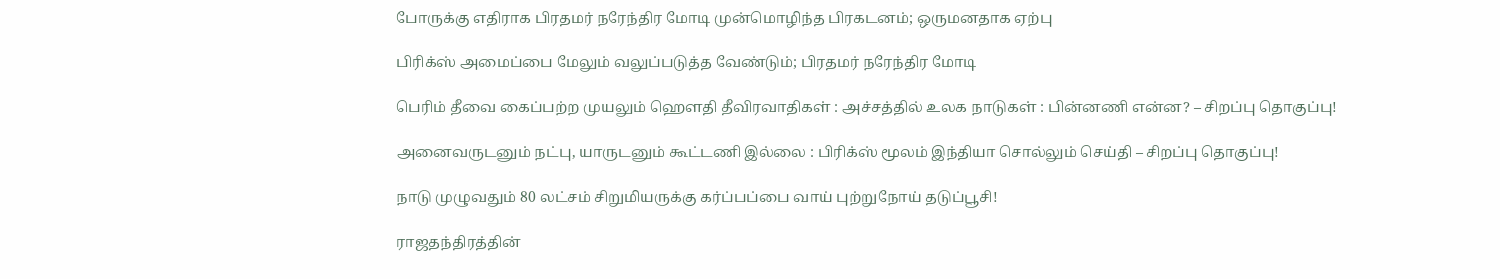போருக்கு எதிராக பிரதமர் நரேந்திர மோடி முன்மொழிந்த பிரகடனம்; ஒருமனதாக ஏற்பு

பிரிக்ஸ் அமைப்பை மேலும் வலுப்படுத்த வேண்டும்; பிரதமர் நரேந்திர மோடி

பெரிம் தீவை கைப்பற்ற முயலும் ஹெளதி தீவிரவாதிகள் : அச்சத்தில் உலக நாடுகள் : பின்னணி என்ன? – சிறப்பு தொகுப்பு!

அனைவருடனும் நட்பு, யாருடனும் கூட்டணி இல்லை : பிரிக்ஸ் மூலம் இந்தியா சொல்லும் செய்தி – சிறப்பு தொகுப்பு!

நாடு முழுவதும் 80 லட்சம் சிறுமியருக்கு கர்ப்பப்பை வாய் புற்றுநோய் தடுப்பூசி!

ராஜதந்திரத்தின்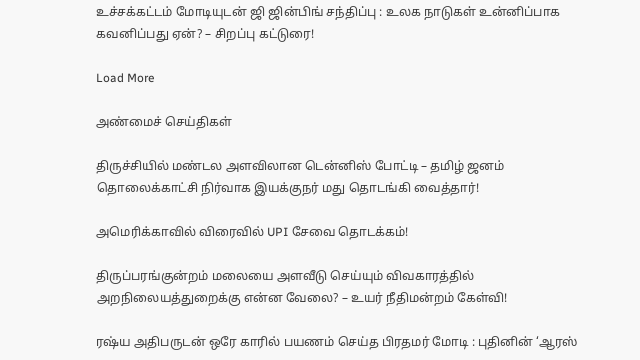உச்சக்கட்டம் மோடியுடன் ஜி ஜின்பிங் சந்திப்பு : உலக நாடுகள் உன்னிப்பாக கவனிப்பது ஏன்? – சிறப்பு கட்டுரை!

Load More

அண்மைச் செய்திகள்

திருச்சியில் மண்டல அளவிலான டென்னிஸ் போட்டி – தமிழ் ஜனம் தொலைக்காட்சி நிர்வாக இயக்குநர் மது தொடங்கி வைத்தார்!

அமெரிக்காவில் விரைவில் UPI சேவை தொடக்கம்!

திருப்பரங்குன்றம் மலையை அளவீடு செய்யும் விவகாரத்தில் அறநிலையத்துறைக்கு என்ன வேலை? – உயர் நீதிமன்றம் கேள்வி!

ரஷ்ய அதிபருடன் ஒரே காரில் பயணம் செய்த பிரதமர் மோடி : புதினின் ‘ஆரஸ்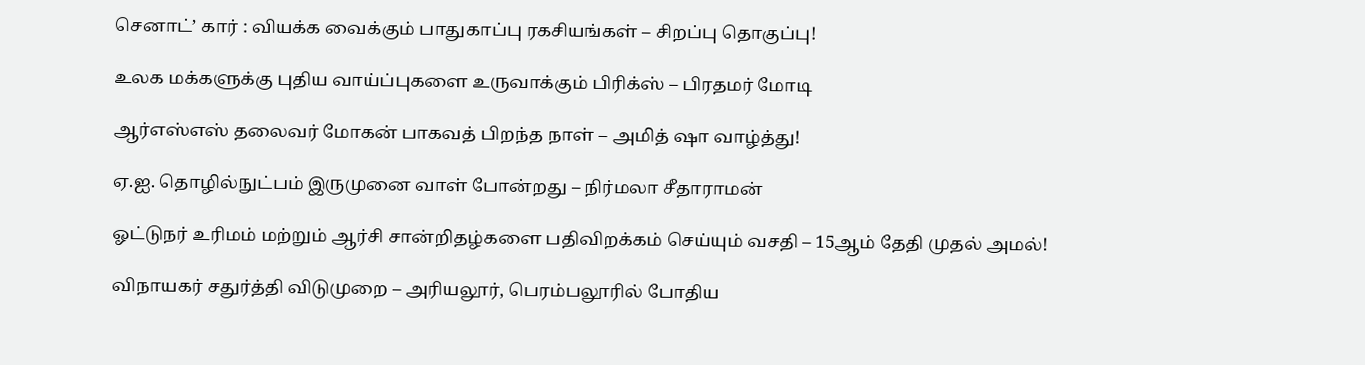செனாட்’ கார் : வியக்க வைக்கும் பாதுகாப்பு ரகசியங்கள் – சிறப்பு தொகுப்பு!

உலக மக்களுக்கு புதிய வாய்ப்புகளை உருவாக்கும் பிரிக்ஸ் – பிரதமர் மோடி

ஆர்எஸ்எஸ் தலைவர் மோகன் பாகவத் பிறந்த நாள் – அமித் ஷா வாழ்த்து!

ஏ.ஐ. தொழில்நுட்பம் இருமுனை வாள் போன்றது – நிர்மலா சீதாராமன்

ஓட்டுநர் உரிமம் மற்றும் ஆர்சி சான்றிதழ்களை பதிவிறக்கம் செய்யும் வசதி – 15ஆம் தேதி முதல் அமல்!

விநாயகர் சதுர்த்தி விடுமுறை – அரியலூர், பெரம்பலூரில் போதிய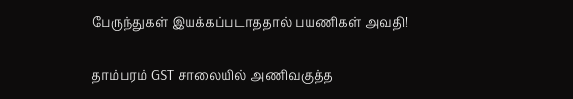பேருந்துகள் இயக்கப்படாததால் பயணிகள் அவதி!

தாம்பரம் GST சாலையில் அணிவகுத்த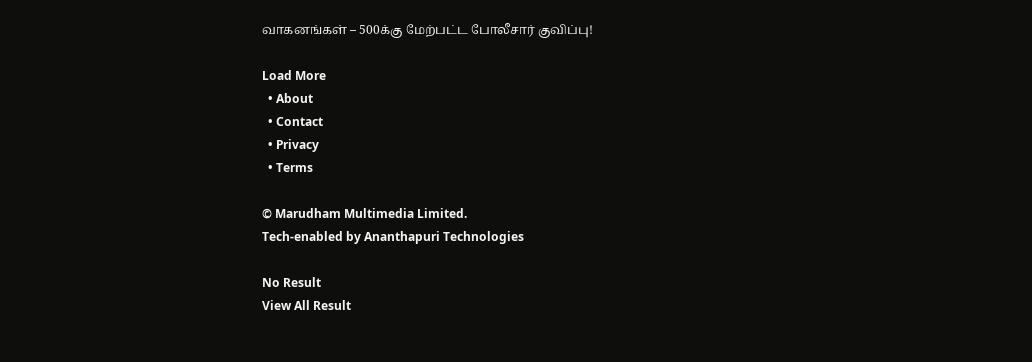வாகனங்கள் – 500க்கு மேற்பட்ட போலீசார் குவிப்பு!

Load More
  • About
  • Contact
  • Privacy
  • Terms

© Marudham Multimedia Limited.
Tech-enabled by Ananthapuri Technologies

No Result
View All Result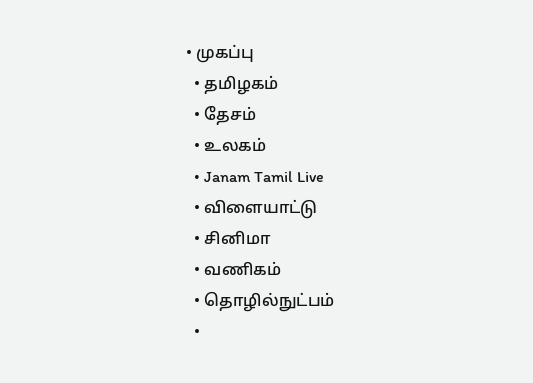• முகப்பு
  • தமிழகம்
  • தேசம்
  • உலகம்
  • Janam Tamil Live
  • விளையாட்டு
  • சினிமா
  • வணிகம்
  • தொழில்நுட்பம்
  •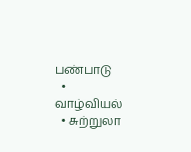பண்பாடு
  • வாழ்வியல்
  • சுற்றுலா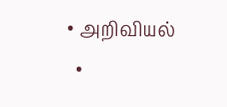• அறிவியல்
  •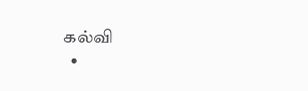கல்வி
  •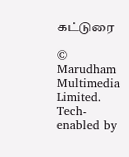கட்டுரை

© Marudham Multimedia Limited.
Tech-enabled by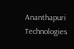Ananthapuri Technologies